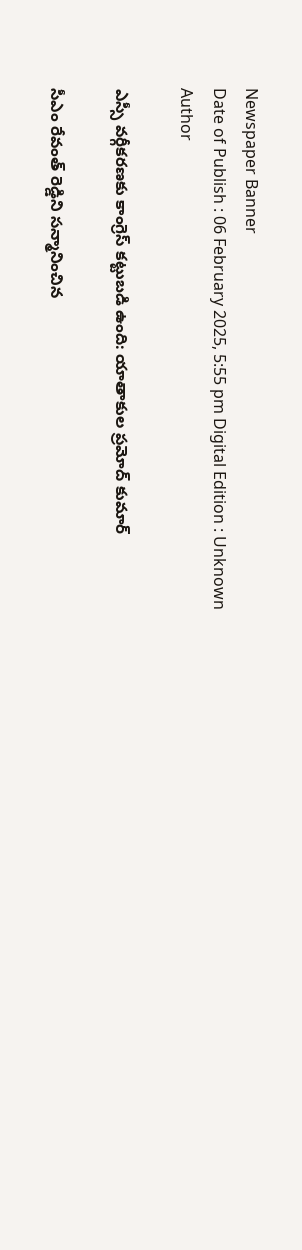Newspaper Banner
Date of Publish : 06 February 2025, 5:55 pm Digital Edition : Unknown Author

ఎస్సీ వర్గీకరణకు కాంగ్రెస్ కట్టుబడి ఉంది: యాతాకుల ప్రమోద్ కుమార్

సీఎం రేవంత్ రెడ్డిని సన్మానించిన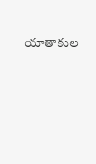యాతాకుల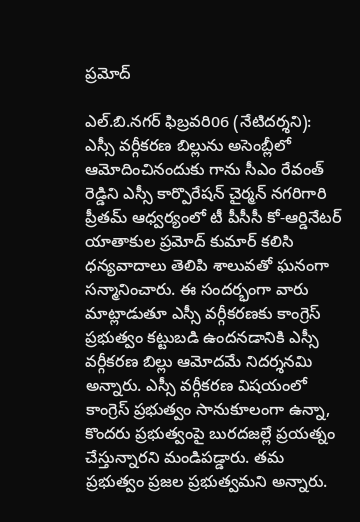ప్రమోద్

ఎల్.బి.నగర్ ఫిబ్రవరి06 (నేటిదర్శని):
ఎస్సీ వర్గీకరణ బిల్లును అసెంబ్లీలో ఆమోదించినందుకు గాను సీఎం రేవంత్ రెడ్డిని ఎస్సీ కార్పొరేషన్ చైర్మన్ నగరిగారి ప్రీతమ్ ఆధ్వర్యంలో టీ పీసీసీ కో-ఆర్డినేటర్ యాతాకుల ప్రమోద్ కుమార్ కలిసి ధన్యవాదాలు తెలిపి శాలువతో ఘనంగా సన్మానించారు. ఈ సందర్భంగా వారు మాట్లాడుతూ ఎస్సీ వర్గీకరణకు కాంగ్రెస్ ప్రభుత్వం కట్టుబడి ఉందనడానికి ఎస్సీ వర్గీకరణ బిల్లు ఆమోదమే నిదర్శనమి అన్నారు. ఎస్సీ వర్గీకరణ విషయంలో కాంగ్రెస్ ప్రభుత్వం సానుకూలంగా ఉన్నా, కొందరు ప్రభుత్వంపై బురదజల్లే ప్రయత్నం చేస్తున్నారని మండిపడ్డారు. తమ ప్రభుత్వం ప్రజల ప్రభుత్వమని అన్నారు.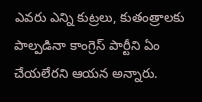ఎవరు ఎన్ని కుట్రలు, కుతంత్రాలకు పాల్పడినా కాంగ్రెస్ పార్టీని ఏం చేయలేరని ఆయన అన్నారు.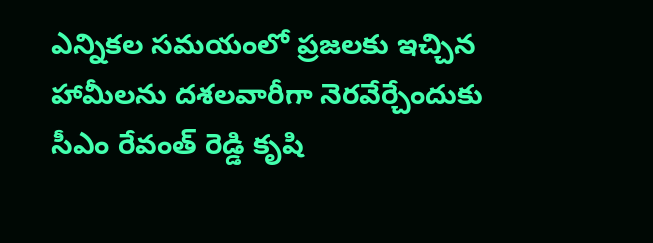ఎన్నికల సమయంలో ప్రజలకు ఇచ్చిన హామీలను దశలవారీగా నెరవేర్చేందుకు సీఎం రేవంత్ రెడ్డి కృషి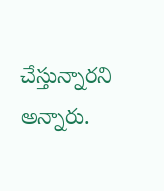చేస్తున్నారని అన్నారు.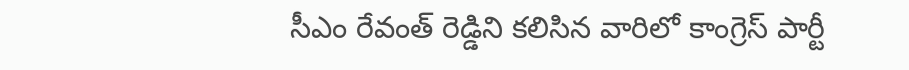సీఎం రేవంత్ రెడ్డిని కలిసిన వారిలో కాంగ్రెస్ పార్టీ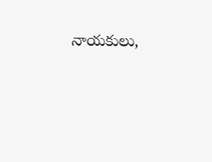నాయకులు,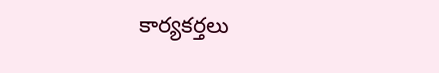కార్యకర్తలు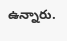ఉన్నారు.